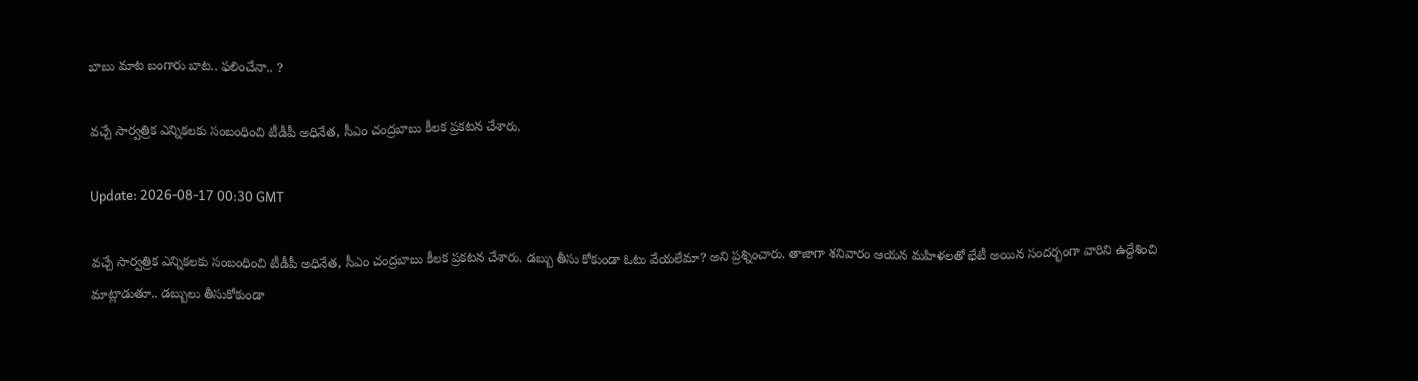బాబు మాట బంగారు బాట‌.. ఫ‌లించేనా.. ?

వ‌చ్చే సార్వ‌త్రిక ఎన్నిక‌ల‌కు సంబంధించి టీడీపీ అధినేత, సీఎం చంద్ర‌బాబు కీల‌క ప్ర‌క‌ట‌న చేశారు.

Update: 2026-08-17 00:30 GMT

వ‌చ్చే సార్వ‌త్రిక ఎన్నిక‌ల‌కు సంబంధించి టీడీపీ అధినేత, సీఎం చంద్ర‌బాబు కీల‌క ప్ర‌క‌ట‌న చేశారు. డ‌బ్బు తీసు కోకుండా ఓటు వేయ‌లేమా? అని ప్ర‌శ్నించారు. తాజాగా శ‌నివారం ఆయ‌న మ‌హిళ‌ల‌తో భేటీ అయిన సంద‌ర్భంగా వారిని ఉద్దేశించి మాట్లాడుతూ.. డ‌బ్బులు తీసుకోకుండా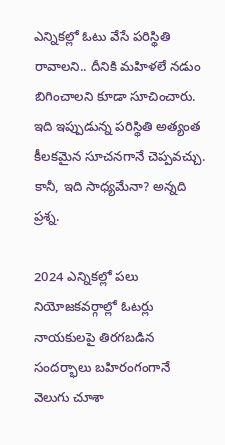ఎన్నిక‌ల్లో ఓటు వేసే ప‌రిస్థితి రావాల‌ని.. దీనికి మ‌హిళ‌లే న‌డుం బిగించాల‌ని కూడా సూచించారు. ఇది ఇప్పుడున్న ప‌రిస్థితి అత్యంత కీల‌క‌మైన సూచ‌న‌గానే చెప్ప‌వ‌చ్చు. కానీ, ఇది సాధ్య‌మేనా? అన్న‌ది ప్ర‌శ్న‌.

2024 ఎన్నిక‌ల్లో ప‌లు నియోజ‌క‌వ‌ర్గాల్లో ఓట‌ర్లు నాయ‌కుల‌పై తిర‌గ‌బ‌డిన సంద‌ర్భాలు బ‌హిరంగంగానే వెలుగు చూశా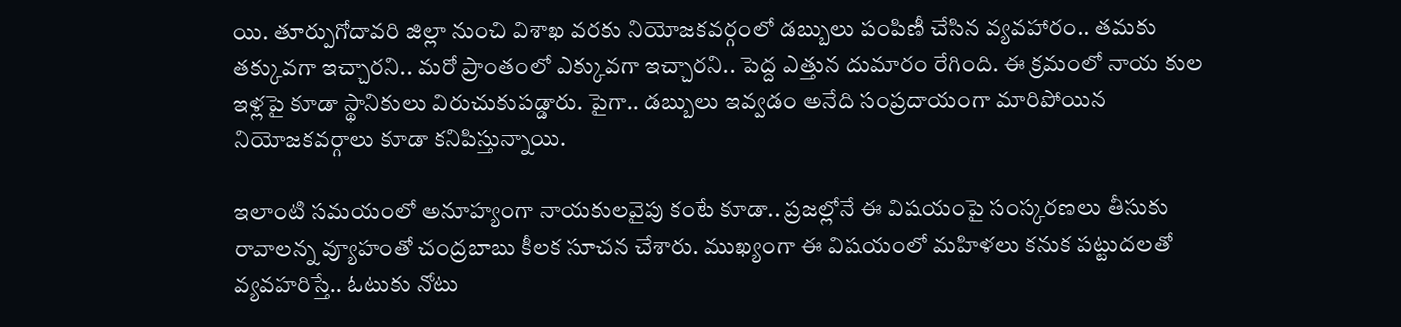యి. తూర్పుగోదావ‌రి జిల్లా నుంచి విశాఖ వ‌ర‌కు నియోజ‌క‌వ‌ర్గంలో డ‌బ్బులు పంపిణీ చేసిన వ్య‌వ‌హారం.. త‌మ‌కు త‌క్కువ‌గా ఇచ్చార‌ని.. మ‌రో ప్రాంతంలో ఎక్కువ‌గా ఇచ్చార‌ని.. పెద్ద ఎత్తున దుమారం రేగింది. ఈ క్ర‌మంలో నాయ కుల ఇళ్ల‌పై కూడా స్థానికులు విరుచుకుప‌డ్డారు. పైగా.. డ‌బ్బులు ఇవ్వడం అనేది సంప్ర‌దాయంగా మారిపోయిన నియోజ‌క‌వ‌ర్గాలు కూడా క‌నిపిస్తున్నాయి.

ఇలాంటి స‌మ‌యంలో అనూహ్యంగా నాయ‌కుల‌వైపు కంటే కూడా.. ప్ర‌జ‌ల్లోనే ఈ విష‌యంపై సంస్క‌ర‌ణ‌లు తీసుకు రావాల‌న్న వ్యూహంతో చంద్ర‌బాబు కీల‌క సూచ‌న చేశారు. ముఖ్యంగా ఈ విష‌యంలో మ‌హిళ‌లు క‌నుక ప‌ట్టుద‌ల‌తో వ్య‌వ‌హ‌రిస్తే.. ఓటుకు నోటు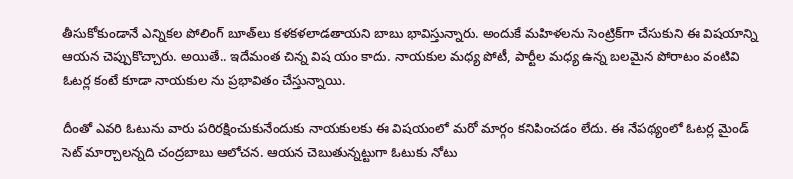తీసుకోకుండానే ఎన్నిక‌ల పోలింగ్ బూత్‌లు క‌ళ‌క‌ళ‌లాడ‌తాయ‌ని బాబు భావిస్తున్నారు. అందుకే మ‌హిళ‌ల‌ను సెంట్రిక్‌గా చేసుకుని ఈ విష‌యాన్ని ఆయ‌న చెప్పుకొచ్చారు. అయితే.. ఇదేమంత చిన్న విష యం కాదు. నాయ‌కుల మ‌ధ్య పోటీ, పార్టీల మ‌ధ్య ఉన్న బ‌ల‌మైన పోరాటం వంటివి ఓట‌ర్ల కంటే కూడా నాయ‌కుల ను ప్ర‌భావితం చేస్తున్నాయి.

దీంతో ఎవ‌రి ఓటును వారు ప‌రిర‌క్షించుకునేందుకు నాయ‌కులకు ఈ విష‌యంలో మ‌రో మార్గం క‌నిపించ‌డం లేదు. ఈ నేప‌థ్యంలో ఓట‌ర్ల మైండ్ సెట్ మార్చాల‌న్న‌ది చంద్ర‌బాబు ఆలోచ‌న‌. ఆయ‌న చెబుతున్న‌ట్టుగా ఓటుకు నోటు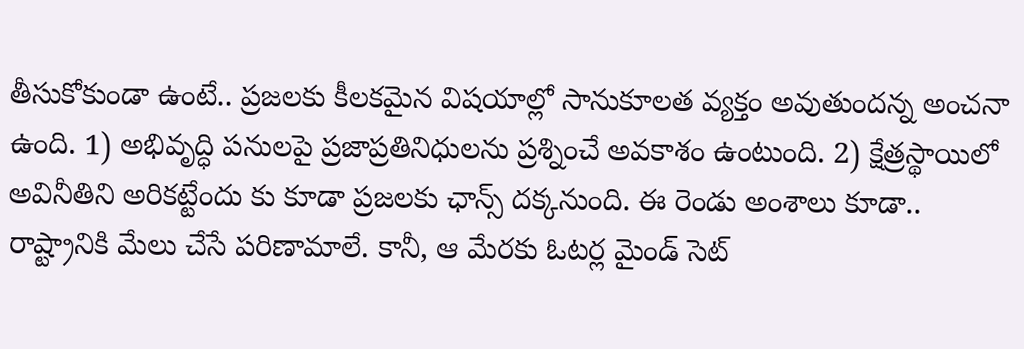తీసుకోకుండా ఉంటే.. ప్ర‌జ‌ల‌కు కీల‌క‌మైన విష‌యాల్లో సానుకూల‌త వ్య‌క్తం అవుతుంద‌న్న అంచ‌నా ఉంది. 1) అభివృద్ధి ప‌నుల‌పై ప్ర‌జాప్ర‌తినిధుల‌ను ప్ర‌శ్నించే అవ‌కాశం ఉంటుంది. 2) క్షేత్ర‌స్థాయిలో అవినీతిని అరిక‌ట్టేందు కు కూడా ప్ర‌జ‌ల‌కు ఛాన్స్ ద‌క్క‌నుంది. ఈ రెండు అంశాలు కూడా.. రాష్ట్రానికి మేలు చేసే ప‌రిణామాలే. కానీ, ఆ మేర‌కు ఓట‌ర్ల మైండ్ సెట్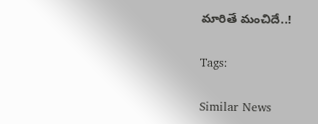మారితే మంచిదే..!

Tags:

Similar News